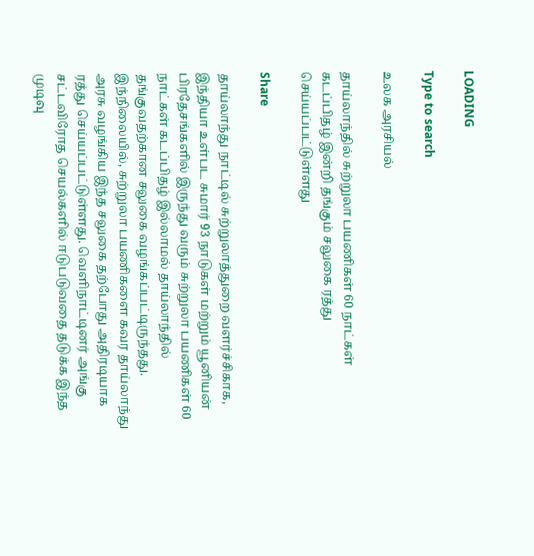LOADING

Type to search

உலக அரசியல்

தாய்லாந்தில் சுற்றுலா பயணிகள் 60 நாட்கள் கடப்பிதழ் இன்றி தங்கும் சலுகை ரத்து செய்யப்பட்டுள்ளது

Share

தாய்லாந்து நாட்டில் சுற்றுலாத்துறை வளர்ச்சிகாக, இந்தியா உள்பட சுமார் 93 நாடுகள் மற்றும் யூனியன் பிரதேசங்களில் இருந்து வரும் சுற்றுலா பயணிகள் 60 நாட்கள் கடப்பிதழ் இல்லாமல் தாய்லாந்தில் தங்குவதற்கான சலுகை வழங்கப்பட்டிருந்தது. இந்நிலையில், சுற்றுலா பயணிகளை கவர தாய்லாந்து அரசு வழங்கிய இந்த சலுகை தற்போது அதிரடியாக ரத்து செய்யப்பட்டுள்ளது. வெளிநாட்டினர் அங்கு சட்டவிரோத செயல்களில் ஈடுபடுவதை தடுக்க இந்த முடிவு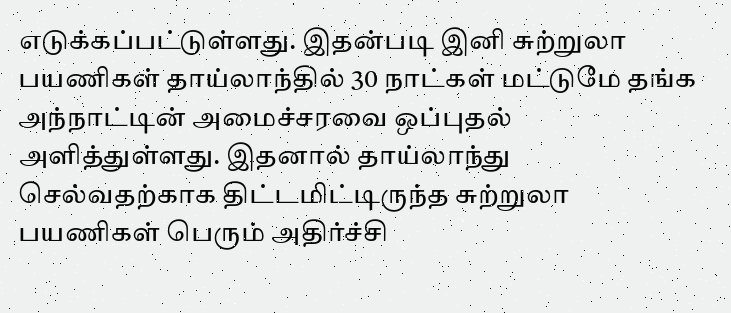எடுக்கப்பட்டுள்ளது. இதன்படி இனி சுற்றுலா பயணிகள் தாய்லாந்தில் 30 நாட்கள் மட்டுமே தங்க அந்நாட்டின் அமைச்சரவை ஒப்புதல் அளித்துள்ளது. இதனால் தாய்லாந்து செல்வதற்காக திட்டமிட்டிருந்த சுற்றுலா பயணிகள் பெரும் அதிர்ச்சி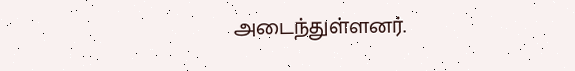அடைந்துள்ளனர்.